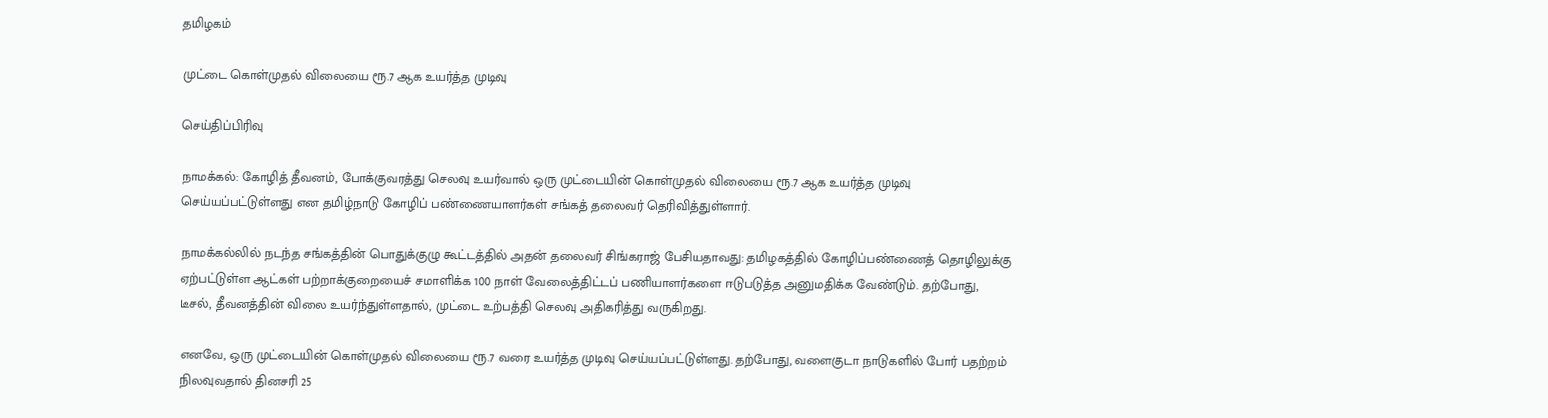தமிழகம்

முட்டை கொள்முதல் விலையை ரூ.7 ஆக உயர்த்த முடிவு

செய்திப்பிரிவு

நாமக்கல்: கோழித் தீவனம், போக்குவரத்து செலவு உயர்வால் ஒரு முட்டையின் கொள்முதல் விலையை ரூ.7 ஆக உயர்த்த முடிவு செய்யப்பட்டுள்ளது என தமிழ்நாடு கோழிப் பண்ணையாளர்கள் சங்கத் தலைவர் தெரிவித்துள்ளார்.

நாமக்கல்லில் நடந்த சங்கத்தின் பொதுக்குழு கூட்டத்தில் அதன் தலைவர் சிங்கராஜ் பேசியதாவது: தமிழகத்தில் கோழிப்பண்ணைத் தொழிலுக்கு ஏற்பட்டுள்ள ஆட்கள் பற்றாக்குறையைச் சமாளிக்க 100 நாள் வேலைத்திட்டப் பணியாளர்களை ஈடுபடுத்த அனுமதிக்க வேண்டும். தற்போது, டீசல், தீவனத்தின் விலை உயர்ந்துள்ளதால், முட்டை உற்பத்தி செலவு அதிகரித்து வருகிறது.

எனவே, ஒரு முட்டையின் கொள்முதல் விலையை ரூ.7 வரை உயர்த்த முடிவு செய்யப்பட்டுள்ளது. தற்போது, வளைகுடா நாடுகளில் போர் பதற்றம் நிலவுவதால் தினசரி 25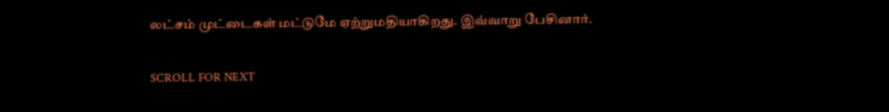லட்சம் முட்டைகள் மட்டுமே ஏற்றுமதியாகிறது. இவ்வாறு பேசினார்.

SCROLL FOR NEXT